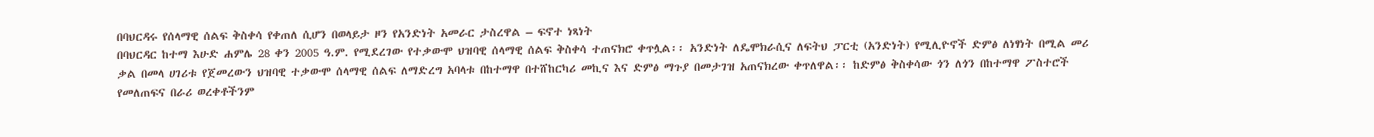በባህርዳሩ የሰላማዊ ሰልፍ ቅስቀሳ የቀጠለ ሲሆን በወላይታ ዞን የአንድነት አመራር ታስረዋል – ፍኖተ ነጻነት
በባህርዳር ከተማ እሁድ ሐምሌ 28 ቀን 2005 ዓ.ም. የሚደረገው የተቃውሞ ህዝባዊ ሰላማዊ ሰልፍ ቅስቀሳ ተጠናክሮ ቀጥሏል፡፡ አንድነት ለዴሞክራሲና ለፍትህ ፓርቲ (አንድነት) የሚሊዮኖች ድምፅ ለነፃነት በሚል መሪ ቃል በመላ ሀገሪቱ የጀመረውን ህዝባዊ ተቃውሞ ሰላማዊ ሰልፍ ለማድረግ አባላቱ በከተማዋ በተሸከርካሪ መኪና እና ድምፅ ማጉያ በመታገዝ አጠናክረው ቀጥለዋል፡፡ ከድምፅ ቅስቀሳው ጎን ለጎን በከተማዋ ፖስተሮች የመለጠፍና በራሪ ወረቀቶችንም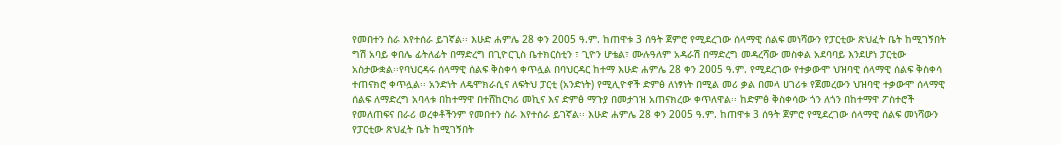የመበተን ስራ እየተሰራ ይገኛል፡፡ እሁድ ሐምሌ 28 ቀን 2005 ዓ.ም. ከጠዋቱ 3 ሰዓት ጀምሮ የሚደረገው ሰላማዊ ሰልፍ መነሻውን የፓርቲው ጽህፈት ቤት ከሚገኝበት ግሽ አባይ ቀበሌ ፊትለፊት በማድረግ በጊዮርጊስ ቤተክርስቲን ፣ ጊዮን ሆቴል፣ ሙሉዓለም አዳራሽ በማድረግ መዳረሻው መስቀል አደባባይ እንደሆነ ፓርቲው አስታውቋል፡፡የባህርዳሩ ሰላማዊ ሰልፍ ቅስቀሳ ቀጥሏል በባህርዳር ከተማ እሁድ ሐምሌ 28 ቀን 2005 ዓ.ም. የሚደረገው የተቃውሞ ህዝባዊ ሰላማዊ ሰልፍ ቅስቀሳ ተጠናክሮ ቀጥሏል፡፡ አንድነት ለዴሞክራሲና ለፍትህ ፓርቲ (አንድነት) የሚሊዮኖች ድምፅ ለነፃነት በሚል መሪ ቃል በመላ ሀገሪቱ የጀመረውን ህዝባዊ ተቃውሞ ሰላማዊ ሰልፍ ለማድረግ አባላቱ በከተማዋ በተሸከርካሪ መኪና እና ድምፅ ማጉያ በመታገዝ አጠናክረው ቀጥለዋል፡፡ ከድምፅ ቅስቀሳው ጎን ለጎን በከተማዋ ፖስተሮች የመለጠፍና በራሪ ወረቀቶችንም የመበተን ስራ እየተሰራ ይገኛል፡፡ እሁድ ሐምሌ 28 ቀን 2005 ዓ.ም. ከጠዋቱ 3 ሰዓት ጀምሮ የሚደረገው ሰላማዊ ሰልፍ መነሻውን የፓርቲው ጽህፈት ቤት ከሚገኝበት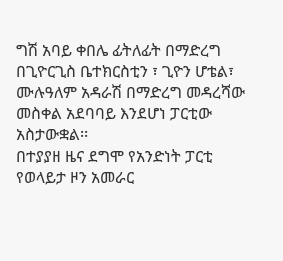ግሽ አባይ ቀበሌ ፊትለፊት በማድረግ በጊዮርጊስ ቤተክርስቲን ፣ ጊዮን ሆቴል፣ ሙሉዓለም አዳራሽ በማድረግ መዳረሻው መስቀል አደባባይ እንደሆነ ፓርቲው አስታውቋል፡፡
በተያያዘ ዜና ደግሞ የአንድነት ፓርቲ የወላይታ ዞን አመራር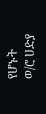የሆኑት ወ/ሮ ሀድያ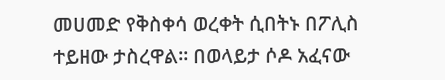መሀመድ የቅስቀሳ ወረቀት ሲበትኑ በፖሊስ ተይዘው ታስረዋል፡፡ በወላይታ ሶዶ አፈናው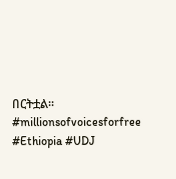በርትቷል፡፡#millionsofvoicesforfree #Ethiopia #UDJ